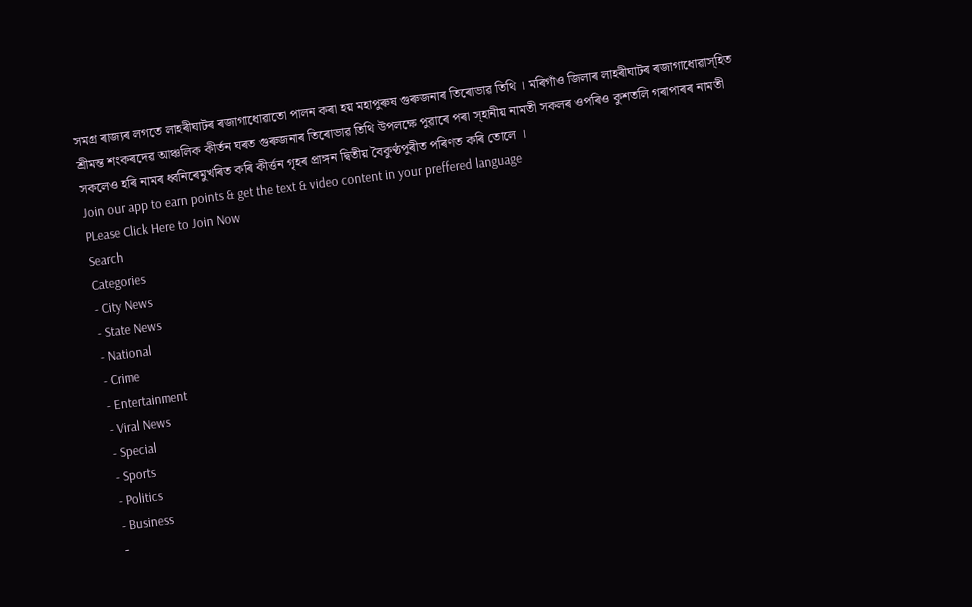সমগ্ৰ ৰাজ্যৰ লগতে লাহৰীঘাটৰ ৰজাগাধোৱাতো পালন কৰা হয় মহাপুৰুষ গুৰুজনাৰ তিৰোভাৱ তিথি । মৰিগাঁও জিলাৰ লাহৰীঘাটৰ ৰজাগাধোৱাস্হিত শ্ৰীমন্ত শংকৰদেৱ আঞ্চলিক কীৰ্তন ঘৰত গুৰুজনাৰ তিৰোভাৱ তিথি উপলক্ষে পুৱাৰে পৰা স্হানীয় নামতী সকলৰ ওপৰিও কুশতলি গৰাপাৰৰ নামতী সকলেও হৰি নামৰ ধ্বনিৰেমুখৰিত কৰি কীৰ্ত্তন গৃহৰ প্ৰাঙ্গন দ্বিতীয় বৈকুণ্ঠপুৰীত পৰিণত কৰি তোলে ।
Join our app to earn points & get the text & video content in your preffered language
PLease Click Here to Join Now
Search
Categories
- City News
- State News
- National
- Crime
- Entertainment
- Viral News
- Special
- Sports
- Politics
- Business
-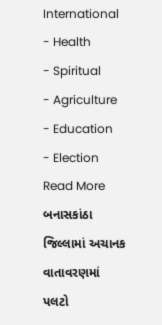International
- Health
- Spiritual
- Agriculture
- Education
- Election
Read More
બનાસકાંઠા જિલ્લામાં અચાનક વાતાવરણમાં પલટો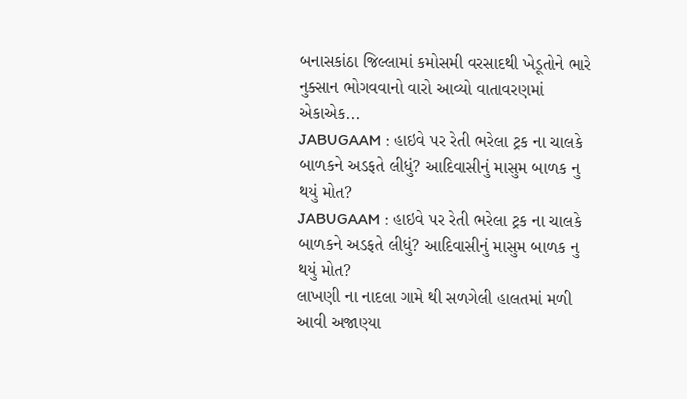બનાસકાંઠા જિલ્લામાં કમોસમી વરસાદથી ખેડૂતોને ભારે નુક્સાન ભોગવવાનો વારો આવ્યો વાતાવરણમાં એકાએક...
JABUGAAM : હાઇવે પર રેતી ભરેલા ટ્રક ના ચાલકે બાળકને અડફતે લીધું? આદિવાસીનું માસુમ બાળક નુ થયું મોત?
JABUGAAM : હાઇવે પર રેતી ભરેલા ટ્રક ના ચાલકે બાળકને અડફતે લીધું? આદિવાસીનું માસુમ બાળક નુ થયું મોત?
લાખણી ના નાદલા ગામે થી સળગેલી હાલતમાં મળી આવી અજાણ્યા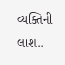વ્યક્તિની લાશ..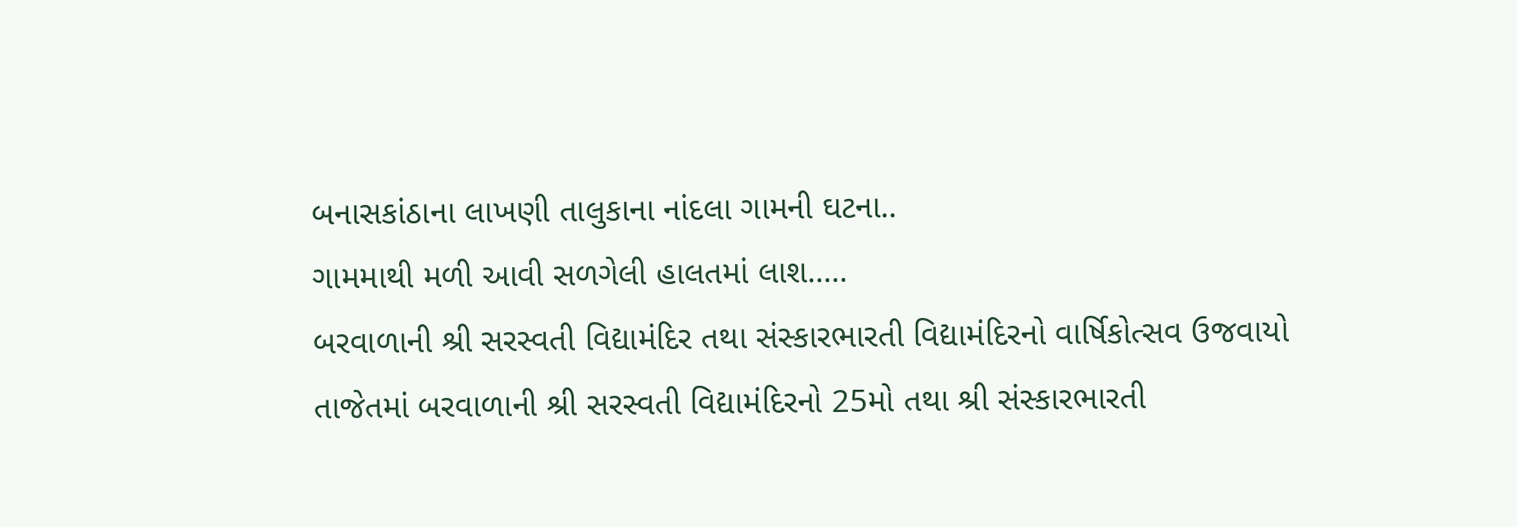બનાસકાંઠાના લાખણી તાલુકાના નાંદલા ગામની ઘટના..
ગામમાથી મળી આવી સળગેલી હાલતમાં લાશ.....
બરવાળાની શ્રી સરસ્વતી વિદ્યામંદિર તથા સંસ્કારભારતી વિદ્યામંદિરનો વાર્ષિકોત્સવ ઉજવાયો
તાજેતમાં બરવાળાની શ્રી સરસ્વતી વિદ્યામંદિરનો 25મો તથા શ્રી સંસ્કારભારતી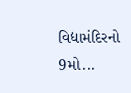વિદ્યામંદિરનો 9મો...